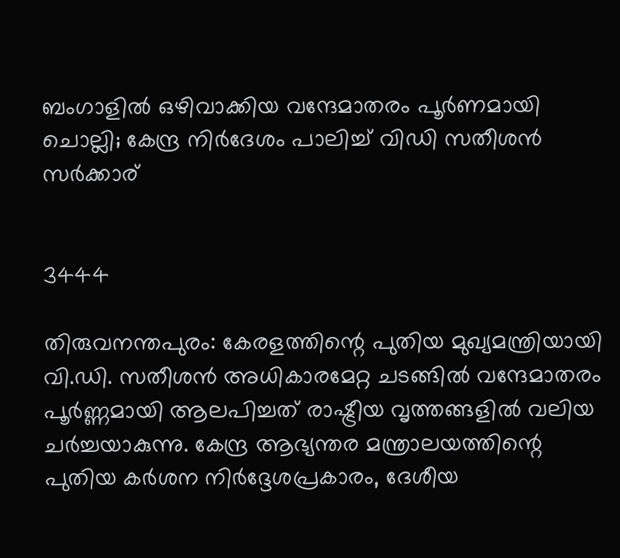ബംഗാളില്‍ ഒഴിവാക്കിയ വന്ദേമാതരം പൂര്‍ണമായി ചൊല്ലി; കേന്ദ്ര നിര്‍ദേശം പാലിച്ച് വിഡി സതീശന്‍ സര്‍ക്കാര്


3444

തിരുവനന്തപുരം: കേരളത്തിന്റെ പുതിയ മുഖ്യമന്ത്രിയായി വി.ഡി. സതീശൻ അധികാരമേറ്റ ചടങ്ങിൽ വന്ദേമാതരം പൂർണ്ണമായി ആലപിച്ചത് രാഷ്ട്രീയ വൃത്തങ്ങളിൽ വലിയ ചർച്ചയാകുന്നു. കേന്ദ്ര ആഭ്യന്തര മന്ത്രാലയത്തിന്റെ പുതിയ കർശന നിർദ്ദേശപ്രകാരം, ദേശീയ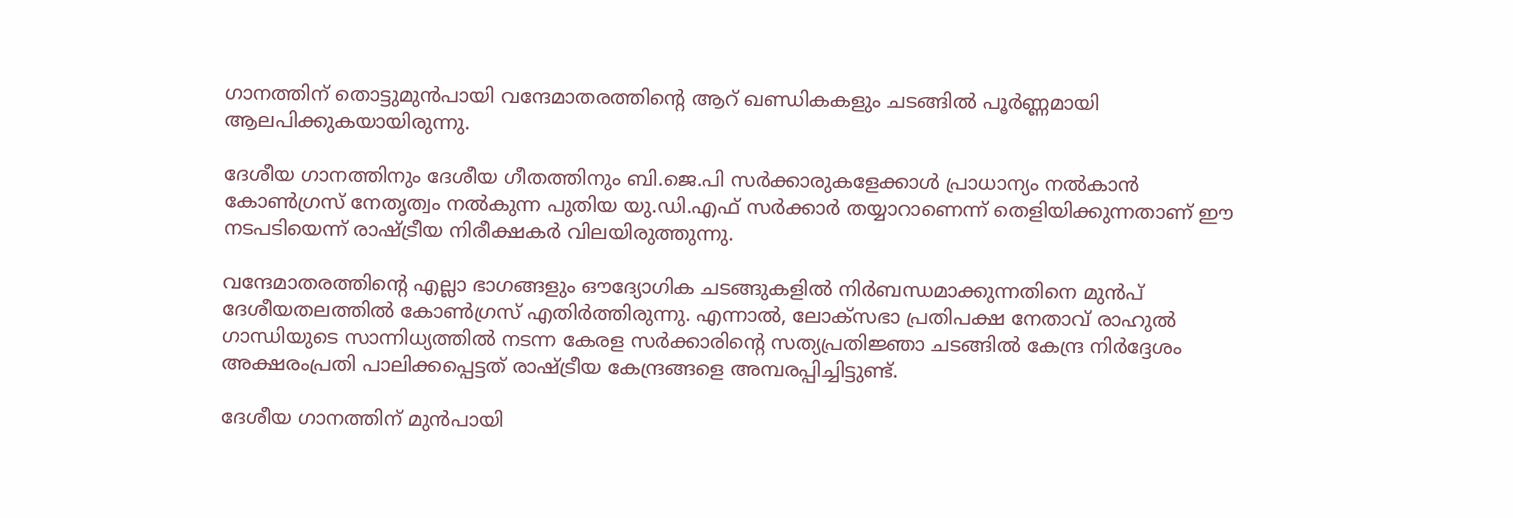ഗാനത്തിന് തൊട്ടുമുൻപായി വന്ദേമാതരത്തിന്റെ ആറ് ഖണ്ഡികകളും ചടങ്ങിൽ പൂർണ്ണമായി ആലപിക്കുകയായിരുന്നു.

ദേശീയ ഗാനത്തിനും ദേശീയ ഗീതത്തിനും ബി.ജെ.പി സർക്കാരുകളേക്കാൾ പ്രാധാന്യം നൽകാൻ കോൺഗ്രസ് നേതൃത്വം നൽകുന്ന പുതിയ യു.ഡി.എഫ് സർക്കാർ തയ്യാറാണെന്ന് തെളിയിക്കുന്നതാണ് ഈ നടപടിയെന്ന് രാഷ്ട്രീയ നിരീക്ഷകർ വിലയിരുത്തുന്നു.

വന്ദേമാതരത്തിന്റെ എല്ലാ ഭാഗങ്ങളും ഔദ്യോഗിക ചടങ്ങുകളിൽ നിർബന്ധമാക്കുന്നതിനെ മുൻപ് ദേശീയതലത്തിൽ കോൺഗ്രസ് എതിർത്തിരുന്നു. എന്നാൽ, ലോക്സഭാ പ്രതിപക്ഷ നേതാവ് രാഹുൽ ഗാന്ധിയുടെ സാന്നിധ്യത്തിൽ നടന്ന കേരള സർക്കാരിന്റെ സത്യപ്രതിജ്ഞാ ചടങ്ങിൽ കേന്ദ്ര നിർദ്ദേശം അക്ഷരംപ്രതി പാലിക്കപ്പെട്ടത് രാഷ്ട്രീയ കേന്ദ്രങ്ങളെ അമ്പരപ്പിച്ചിട്ടുണ്ട്.

ദേശീയ ഗാനത്തിന് മുൻപായി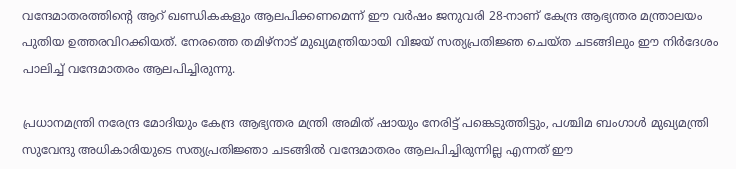വന്ദേമാതരത്തിന്റെ ആറ് ഖണ്ഡികകളും ആലപിക്കണമെന്ന് ഈ വർഷം ജനുവരി 28-നാണ് കേന്ദ്ര ആഭ്യന്തര മന്ത്രാലയം പുതിയ ഉത്തരവിറക്കിയത്. നേരത്തെ തമിഴ്‌നാട് മുഖ്യമന്ത്രിയായി വിജയ് സത്യപ്രതിജ്ഞ ചെയ്ത ചടങ്ങിലും ഈ നിർദേശം പാലിച്ച് വന്ദേമാതരം ആലപിച്ചിരുന്നു.

പ്രധാനമന്ത്രി നരേന്ദ്ര മോദിയും കേന്ദ്ര ആഭ്യന്തര മന്ത്രി അമിത് ഷായും നേരിട്ട് പങ്കെടുത്തിട്ടും, പശ്ചിമ ബംഗാൾ മുഖ്യമന്ത്രി സുവേന്ദു അധികാരിയുടെ സത്യപ്രതിജ്ഞാ ചടങ്ങിൽ വന്ദേമാതരം ആലപിച്ചിരുന്നില്ല എന്നത് ഈ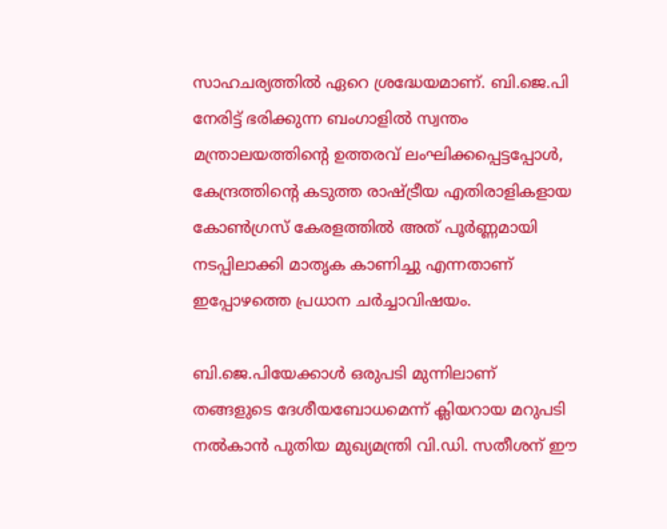സാഹചര്യത്തിൽ ഏറെ ശ്രദ്ധേയമാണ്. ബി.ജെ.പി നേരിട്ട് ഭരിക്കുന്ന ബംഗാളിൽ സ്വന്തം മന്ത്രാലയത്തിന്റെ ഉത്തരവ് ലംഘിക്കപ്പെട്ടപ്പോൾ, കേന്ദ്രത്തിന്റെ കടുത്ത രാഷ്ട്രീയ എതിരാളികളായ കോൺഗ്രസ് കേരളത്തിൽ അത് പൂർണ്ണമായി നടപ്പിലാക്കി മാതൃക കാണിച്ചു എന്നതാണ് ഇപ്പോഴത്തെ പ്രധാന ചർച്ചാവിഷയം.

ബി.ജെ.പിയേക്കാൾ ഒരുപടി മുന്നിലാണ് തങ്ങളുടെ ദേശീയബോധമെന്ന് ക്ലിയറായ മറുപടി നൽകാൻ പുതിയ മുഖ്യമന്ത്രി വി.ഡി. സതീശന് ഈ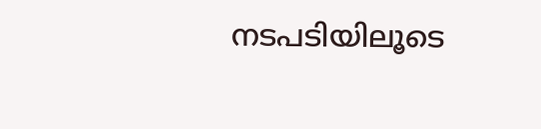നടപടിയിലൂടെ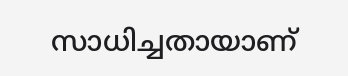സാധിച്ചതായാണ്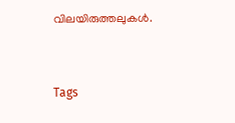വിലയിരുത്തലുകൾ.


Tags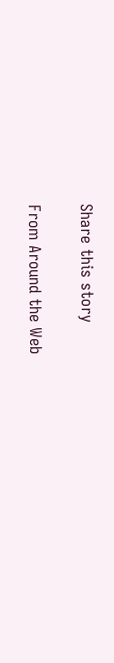Share this story

From Around the Web